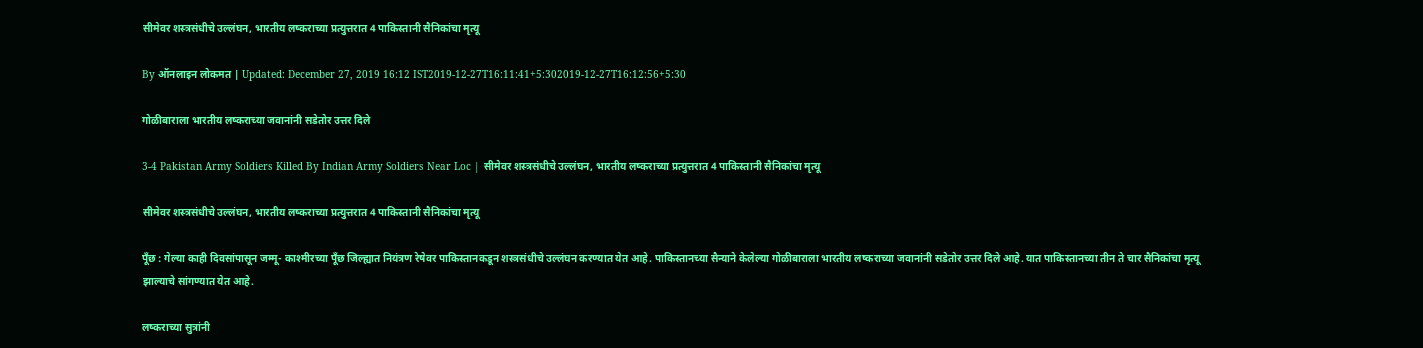सीमेवर शस्त्रसंधीचे उल्लंघन, भारतीय लष्कराच्या प्रत्युत्तरात 4 पाकिस्तानी सैनिकांचा मृत्यू

By ऑनलाइन लोकमत | Updated: December 27, 2019 16:12 IST2019-12-27T16:11:41+5:302019-12-27T16:12:56+5:30

गोळीबाराला भारतीय लष्कराच्या जवानांनी सडेतोर उत्तर दिले

3-4 Pakistan Army Soldiers Killed By Indian Army Soldiers Near Loc | सीमेवर शस्त्रसंधीचे उल्लंघन, भारतीय लष्कराच्या प्रत्युत्तरात 4 पाकिस्तानी सैनिकांचा मृत्यू

सीमेवर शस्त्रसंधीचे उल्लंघन, भारतीय लष्कराच्या प्रत्युत्तरात 4 पाकिस्तानी सैनिकांचा मृत्यू

पूँछ : गेल्या काही दिवसांपासून जम्मू- काश्मीरच्या पूँछ जिल्ह्यात नियंत्रण रेषेवर पाकिस्तानकडून शस्त्रसंधीचे उल्लंघन करण्यात येत आहे. पाकिस्तानच्या सैन्याने केलेल्या गोळीबाराला भारतीय लष्कराच्या जवानांनी सडेतोर उत्तर दिले आहे. यात पाकिस्तानच्या तीन ते चार सैनिकांचा मृत्यू झाल्याचे सांगण्यात येत आहे.

लष्कराच्या सुत्रांनी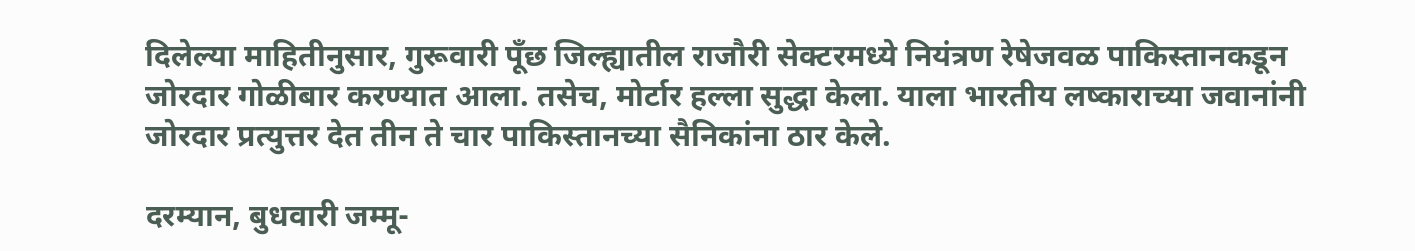दिलेल्या माहितीनुसार, गुरूवारी पूँछ जिल्ह्यातील राजौरी सेक्टरमध्ये नियंत्रण रेषेजवळ पाकिस्तानकडून जोरदार गोळीबार करण्यात आला. तसेच, मोर्टार हल्ला सुद्धा केला. याला भारतीय लष्काराच्या जवानांनी जोरदार प्रत्युत्तर देत तीन ते चार पाकिस्तानच्या सैनिकांना ठार केले.

दरम्यान, बुधवारी जम्मू-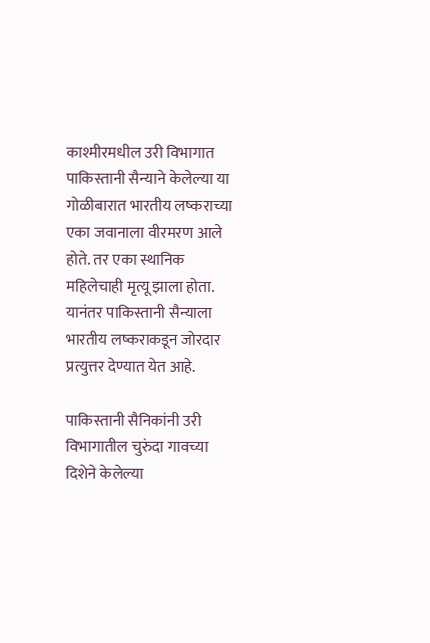काश्मीरमधील उरी विभागात पाकिस्तानी सैन्याने केलेल्या या गोळीबारात भारतीय लष्कराच्या एका जवानाला वीरमरण आले होते. तर एका स्थानिक महिलेचाही मृत्यू झाला होता. यानंतर पाकिस्तानी सैन्याला भारतीय लष्कराकडून जोरदार प्रत्युत्तर देण्यात येत आहे.

पाकिस्तानी सैनिकांनी उरी विभागातील चुरुंदा गावच्या दिशेने केलेल्या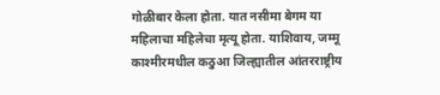गोळीबार केला होता. यात नसीमा बेगम या महिलाचा महिलेचा मृत्यू होता. याशिवाय, जम्मू काश्मीरमधील कठुआ जिल्ह्यातील आंतरराष्ट्रीय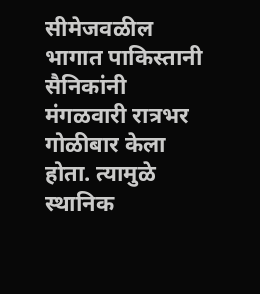सीमेजवळील भागात पाकिस्तानी सैनिकांनी मंगळवारी रात्रभर गोळीबार केला होता. त्यामुळे स्थानिक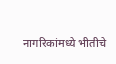नागरिकांमध्ये भीतीचे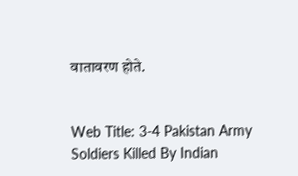वातावरण होते.


Web Title: 3-4 Pakistan Army Soldiers Killed By Indian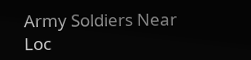Army Soldiers Near Loc